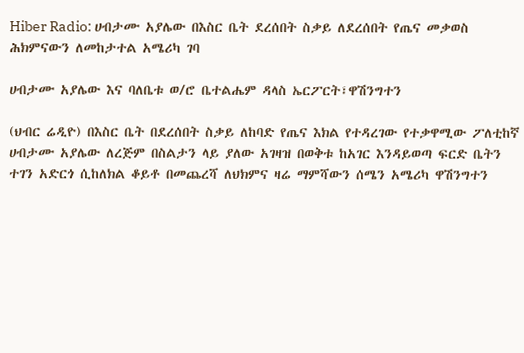Hiber Radio: ሀብታሙ አያሌው በእስር ቤት ደረሰበት ስቃይ ለደረሰበት የጤና መቃወስ ሕክምናውን ለመከታተል አሜሪካ ገባ

ሀብታሙ አያሌው እና ባለቤቱ ወ/ሮ ቤተልሔም ዳላስ ኤርፖርት፣ዋሽንግተን

(ህብር ሬዲዮ) በእስር ቤት በደረሰበት ስቃይ ለከባድ የጤና እክል የተዳረገው የተቃዋሚው ፖለቲከኛ ሀብታሙ አያሌው ለረጅም በስልታን ላይ ያለው አገዛዝ በወቅቱ ከአገር እንዳይወጣ ፍርድ ቤትን ተገን አድርጎ ሲከለክል ቆይቶ በመጨረሻ ለህክምና ዛሬ ማምሻውን ሰሜን አሜሪካ ዋሽንግተን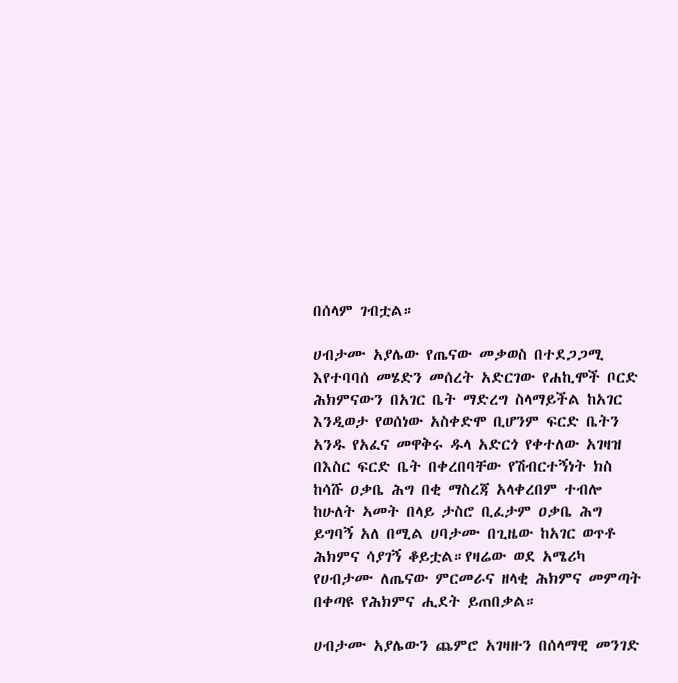በሰላም ገብቷል።

ሀብታሙ አያሌው የጤናው መቃወስ በተደጋጋሚ እየተባባሰ መሄድን መሰረት አድርገው የሐኪሞች ቦርድ ሕክምናውን በአገር ቤት ማድረግ ስላማይችል ከአገር እንዲወታ የወሰነው አስቀድሞ ቢሆንም ፍርድ ቤትን አንዱ የአፈና መዋቅሩ ዱላ አድርጎ የቀተለው አገዛዝ በእስር ፍርድ ቤት በቀረበባቸው የሽብርተኝነት ክስ ከሳሹ ዐቃቤ ሕግ በቂ ማስረጃ አላቀረበም ተብሎ ከሁለት ኣመት በላይ ታስሮ ቢፈታም ዐቃቤ ሕግ ይግባኝ አለ በሚል ሀባታሙ በጊዜው ከአገር ወጥቶ ሕክምና ሳያገኝ ቆይቷል።የዛሬው ወደ አሜሪካ የሀብታሙ ለጤናው ምርመራና ዘላቂ ሕክምና መምጣት በቀጣዩ የሕክምና ሒደት ይጠበቃል።

ሀብታሙ አያሌውን ጨምሮ አገዛዙን በሰላማዊ መንገድ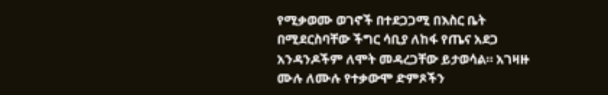የሚቃወሙ ወገኖች በተደጋጋሚ በእስር ቤት በሚደርስባቸው ችግር ሳቢያ ለከፋ የጤና አደጋ አንዳንዶችም ለሞት መዳረጋቸው ይታወሳል። አገዛዙ ሙሉ ለሙሉ የተቃውሞ ድምጾችን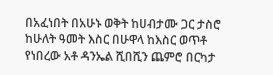በአፈነበት በአሁኑ ወቅት ከሀብታሙ ጋር ታስሮ ከሁለት ዓመት እስር በሁዋላ ከእስር ወጥቶ የነበረው አቶ ዳንኤል ሺበሺን ጨምሮ በርካታ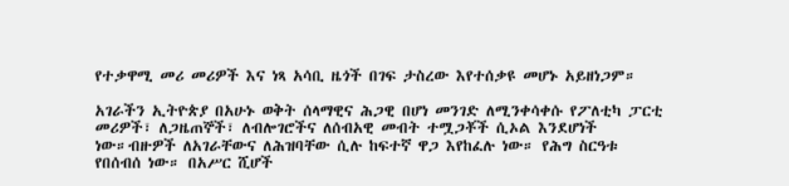የተቃዋሚ መሪ መሪዎች እና ነጻ አሳቢ ዜጎች በገፍ ታስረው እየተሰቃዩ መሆኑ አይዘነጋም።

አገራችን ኢትዮጵያ በአሁኑ ወቅት ሰላማዊና ሕጋዊ በሆነ መንገድ ለሚንቀሳቀሱ የፖለቲካ ፓርቲ መሪዎች፣ ለጋዜጠኞች፣ ለብሎገሮችና ለሰብአዊ መብት ተሟጋቾች ሲኦል እንደሆነች ነው።ብዙዎች ለአገራቸውና ለሕዝባቸው ሲሉ ከፍተኛ ዋጋ እየከፈሉ ነው። የሕግ ስርዓቱ የበሰብሰ ነው። በአሥር ሺሆች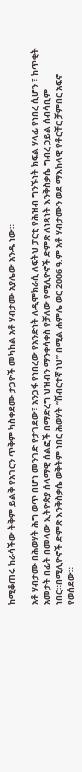ከሚቆጠሩ ከራሳችው ትቅም ይልቅ የአገርን ጥቅም ካስቀደሙ ታጋዮች መካከል አቶ ሃብታሙ አያሌው አንዱ ነው።

አቶ ሃብታሙ በሕወሃት ሕግ ወጥ በሆነ መንገድ የታገደው፣ አንጋፋ የነበረው የአንድነት ለዲሞክራሲ ለፍትህ ፓርቲ የሕዝብ ግንኙነት ክፍል ሃላፊ የነበረ ሲሆን ፣ ከጥቂት አመታት በፊት በመላው ኢትዮጵያ ሰላማዊ ሰልፎች በማድረግ ህዝብን ማንቀሳቀስ የቻለው የሚሊዮኖች ድምጽ ለነጻነት እንቅስቃሴ ግብረ ኃይል ሰብሳቢም ነበር።በሚሊዮኖች ድምጽ እንቅስቃሴ ወቅትም ነበር ሕወሃት “ሽብርተኛ ነህ” በሚል ሐምሌ ወር 2006 ዓ.ም አቶ ሃብታሙን ወደ ማእከላዊ የቶርቸር ቻምበር አፍኖ የወሰደው።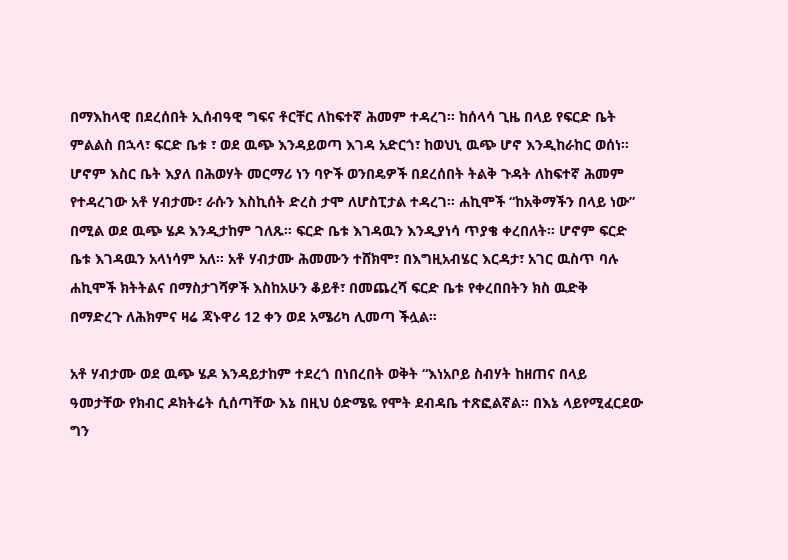በማእከላዊ በደረሰበት ኢሰብዓዊ ግፍና ቶርቸር ለከፍተኛ ሕመም ተዳረገ። ከሰላሳ ጊዜ በላይ የፍርድ ቤት ምልልስ በኋላ፣ ፍርድ ቤቱ ፣ ወደ ዉጭ እንዳይወጣ እገዳ አድርጎ፣ ከወህኒ ዉጭ ሆኖ እንዲከራከር ወሰነ። ሆኖም እስር ቤት እያለ በሕወሃት መርማሪ ነን ባዮች ወንበዴዎች በደረሰበት ትልቅ ጉዳት ለከፍተኛ ሕመም የተዳረገው አቶ ሃብታሙ፣ ራሱን እስኪሰት ድረስ ታሞ ለሆስፒታል ተዳረገ። ሐኪሞች “ከአቅማችን በላይ ነው” በሚል ወደ ዉጭ ሄዶ እንዲታከም ገለጹ። ፍርድ ቤቱ እገዳዉን እንዲያነሳ ጥያቄ ቀረበለት። ሆኖም ፍርድ ቤቱ እገዳዉን አላነሳም አለ። አቶ ሃብታሙ ሕመሙን ተሸክሞ፣ በእግዚአብሄር እርዳታ፣ አገር ዉስጥ ባሉ ሐኪሞች ክትትልና በማስታገሻዎች እስከአሁን ቆይቶ፣ በመጨረሻ ፍርድ ቤቱ የቀረበበትን ክስ ዉድቅ በማድረጉ ለሕክምና ዛሬ ጃኑዋሪ 12 ቀን ወደ አሜሪካ ሊመጣ ችሏል።

አቶ ሃብታሙ ወደ ዉጭ ሄዶ እንዳይታከም ተደረጎ በነበረበት ወቅት “እነአቦይ ስብሃት ከዘጠና በላይ ዓመታቸው የክብር ዶክትሬት ሲሰጣቸው እኔ በዚህ ዕድሜዬ የሞት ደብዳቤ ተጽፎልኛል። በእኔ ላይየሚፈርደው ግን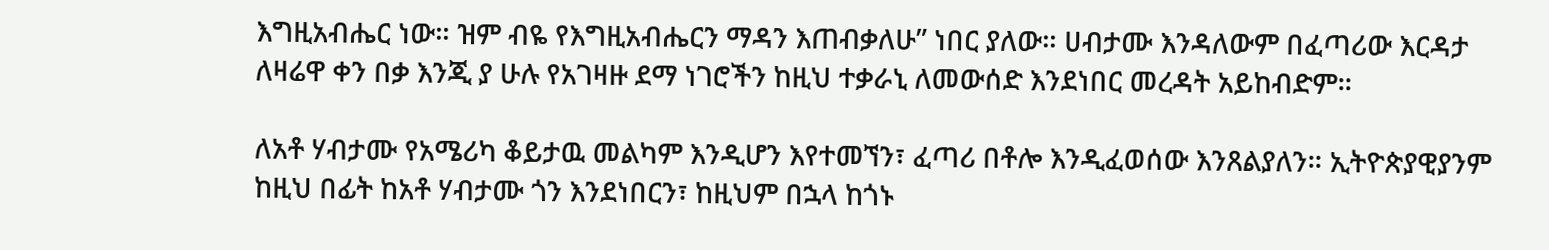እግዚአብሔር ነው። ዝም ብዬ የእግዚአብሔርን ማዳን እጠብቃለሁ” ነበር ያለው። ሀብታሙ እንዳለውም በፈጣሪው እርዳታ ለዛሬዋ ቀን በቃ እንጂ ያ ሁሉ የአገዛዙ ደማ ነገሮችን ከዚህ ተቃራኒ ለመውሰድ እንደነበር መረዳት አይከብድም።

ለአቶ ሃብታሙ የአሜሪካ ቆይታዉ መልካም እንዲሆን እየተመኘን፣ ፈጣሪ በቶሎ እንዲፈወሰው እንጸልያለን። ኢትዮጵያዊያንም ከዚህ በፊት ከአቶ ሃብታሙ ጎን እንደነበርን፣ ከዚህም በኋላ ከጎኑ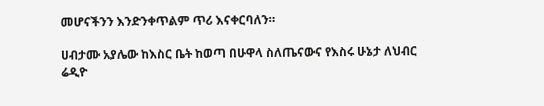መሆናችንን እንድንቀጥልም ጥሪ እናቀርባለን።

ሀብታሙ አያሌው ከእስር ቤት ከወጣ በሁዋላ ስለጤናውና የእስሩ ሁኔታ ለህብር ሬዲዮ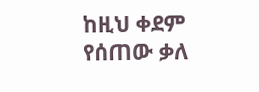ከዚህ ቀደም የሰጠው ቃለ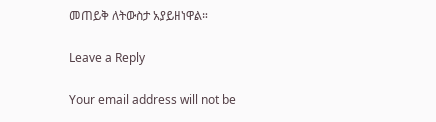መጠይቅ ለትውስታ አያይዘነዋል።

Leave a Reply

Your email address will not be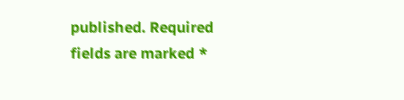published. Required fields are marked *